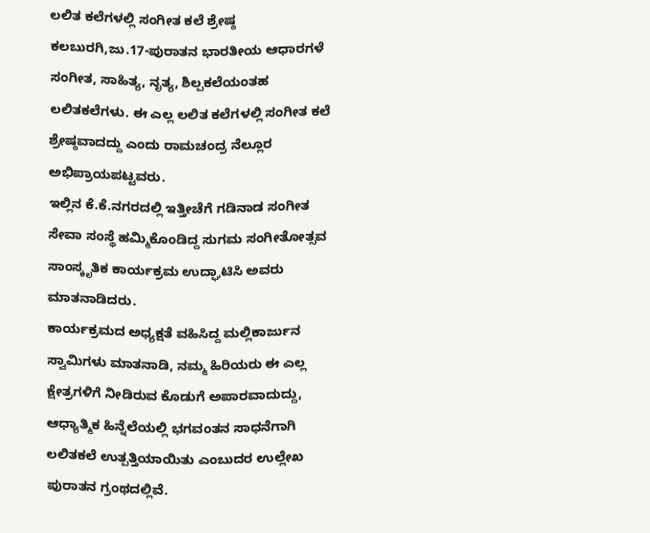ಲಲಿತ ಕಲೆಗಳಲ್ಲಿ ಸಂಗೀತ ಕಲೆ ಶ್ರೇಷ್ಠ
ಕಲಬುರಗಿ,ಜು.17-ಪುರಾತನ ಭಾರತೀಯ ಆಧಾರಗಳೆ ಸಂಗೀತ, ಸಾಹಿತ್ಯ, ನೃತ್ಯ, ಶಿಲ್ಪಕಲೆಯಂತಹ ಲಲಿತಕಲೆಗಳು. ಈ ಎಲ್ಲ ಲಲಿತ ಕಲೆಗಳಲ್ಲಿ ಸಂಗೀತ ಕಲೆ ಶ್ರೇಷ್ಠವಾದದ್ದು ಎಂದು ರಾಮಚಂದ್ರ ನೆಲ್ಲೂರ ಅಭಿಪ್ರಾಯಪಟ್ಟವರು.
ಇಲ್ಲಿನ ಕೆ.ಕೆ.ನಗರದಲ್ಲಿ ಇತ್ತೀಚೆಗೆ ಗಡಿನಾಡ ಸಂಗೀತ ಸೇವಾ ಸಂಸ್ಥೆ ಹಮ್ಮಿಕೊಂಡಿದ್ದ ಸುಗಮ ಸಂಗೀತೋತ್ಸವ ಸಾಂಸ್ಕೃತಿಕ ಕಾರ್ಯಕ್ರಮ ಉದ್ಘಾಟಿಸಿ ಅವರು ಮಾತನಾಡಿದರು.
ಕಾರ್ಯಕ್ರಮದ ಅಧ್ಯಕ್ಷತೆ ವಹಿಸಿದ್ದ ಮಲ್ಲಿಕಾರ್ಜುನ ಸ್ವಾಮಿಗಳು ಮಾತನಾಡಿ, ನಮ್ಮ ಹಿರಿಯರು ಈ ಎಲ್ಲ ಕ್ಷೇತ್ರಗಳಿಗೆ ನೀಡಿರುವ ಕೊಡುಗೆ ಅಪಾರವಾದುದ್ದು, ಆಧ್ಯಾತ್ಮಿಕ ಹಿನ್ನೆಲೆಯಲ್ಲಿ ಭಗವಂತನ ಸಾಧನೆಗಾಗಿ ಲಲಿತಕಲೆ ಉತ್ಪತ್ತಿಯಾಯಿತು ಎಂಬುದರ ಉಲ್ಲೇಖ ಪುರಾತನ ಗ್ರಂಥದಲ್ಲಿವೆ.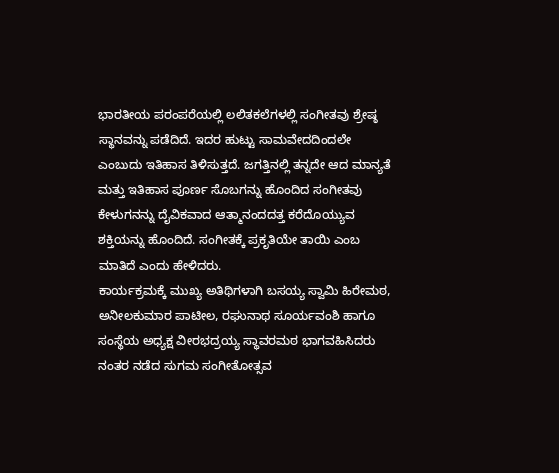ಭಾರತೀಯ ಪರಂಪರೆಯಲ್ಲಿ ಲಲಿತಕಲೆಗಳಲ್ಲಿ ಸಂಗೀತವು ಶ್ರೇಷ್ಠ ಸ್ಥಾನವನ್ನು ಪಡೆದಿದೆ. ಇದರ ಹುಟ್ಟು ಸಾಮವೇದದಿಂದಲೇ ಎಂಬುದು ಇತಿಹಾಸ ತಿಳಿಸುತ್ತದೆ. ಜಗತ್ತಿನಲ್ಲಿ ತನ್ನದೇ ಆದ ಮಾನ್ಯತೆ ಮತ್ತು ಇತಿಹಾಸ ಪೂರ್ಣ ಸೊಬಗನ್ನು ಹೊಂದಿದ ಸಂಗೀತವು ಕೇಳುಗನನ್ನು ದೈವಿಕವಾದ ಆತ್ಮಾನಂದದತ್ತ ಕರೆದೊಯ್ಯುವ ಶಕ್ತಿಯನ್ನು ಹೊಂದಿದೆ. ಸಂಗೀತಕ್ಕೆ ಪ್ರಕೃತಿಯೇ ತಾಯಿ ಎಂಬ ಮಾತಿದೆ ಎಂದು ಹೇಳಿದರು.
ಕಾರ್ಯಕ್ರಮಕ್ಕೆ ಮುಖ್ಯ ಅತಿಥಿಗಳಾಗಿ ಬಸಯ್ಯ ಸ್ವಾಮಿ ಹಿರೇಮಠ, ಅನೀಲಕುಮಾರ ಪಾಟೀಲ, ರಘುನಾಥ ಸೂರ್ಯವಂಶಿ ಹಾಗೂ ಸಂಸ್ಥೆಯ ಅಧ್ಯಕ್ಷ ವೀರಭದ್ರಯ್ಯ ಸ್ಥಾವರಮಠ ಭಾಗವಹಿಸಿದರು ನಂತರ ನಡೆದ ಸುಗಮ ಸಂಗೀತೋತ್ಸವ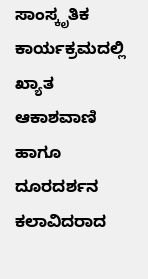ಸಾಂಸ್ಕೃತಿಕ ಕಾರ್ಯಕ್ರಮದಲ್ಲಿ ಖ್ಯಾತ ಆಕಾಶವಾಣಿ ಹಾಗೂ ದೂರದರ್ಶನ ಕಲಾವಿದರಾದ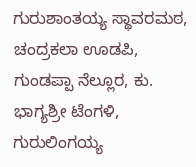ಗುರುಶಾಂತಯ್ಯ ಸ್ಥಾವರಮಠ, ಚಂದ್ರಕಲಾ ಊಡಪಿ, ಗುಂಡಪ್ಪಾ ನೆಲ್ಲೂರ, ಕು. ಭಾಗ್ಯಶ್ರೀ ಟೆಂಗಳಿ, ಗುರುಲಿಂಗಯ್ಯ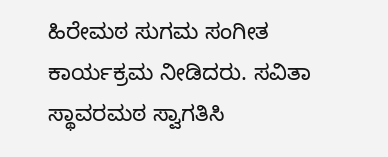ಹಿರೇಮಠ ಸುಗಮ ಸಂಗೀತ ಕಾರ್ಯಕ್ರಮ ನೀಡಿದರು. ಸವಿತಾ ಸ್ಥಾವರಮಠ ಸ್ವಾಗತಿಸಿ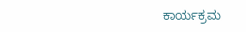ಕಾರ್ಯಕ್ರಮ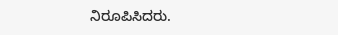ನಿರೂಪಿಸಿದರು.